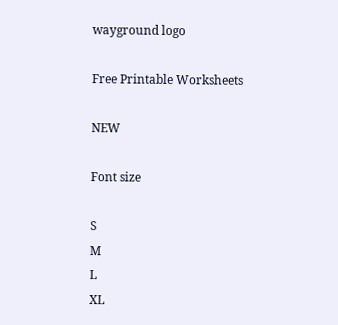wayground logo

Free Printable Worksheets

NEW

Font size

S
M
L
XL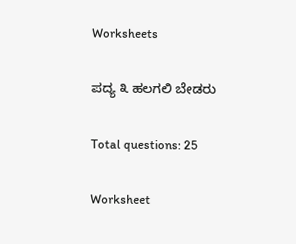Worksheets

ಪದ್ಯ ೩ ಹಲಗಲಿ ಬೇಡರು

Total questions: 25

Worksheet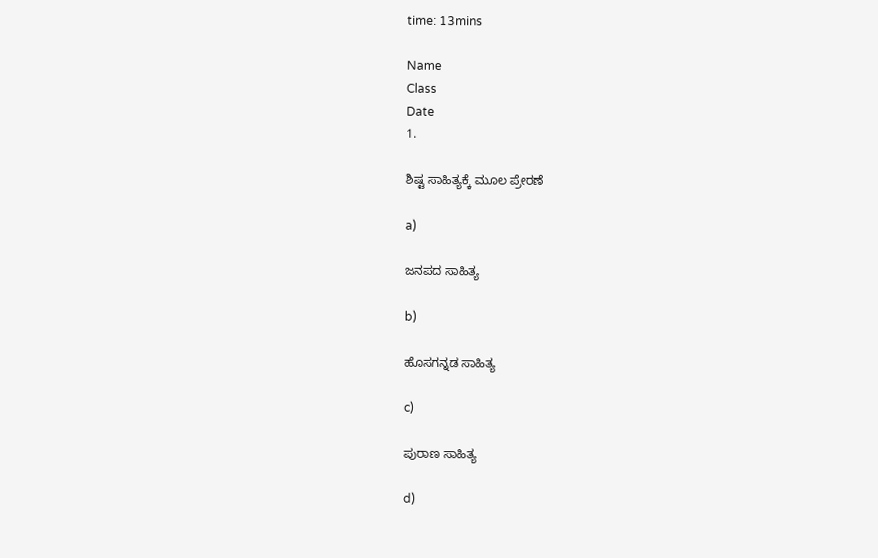time: 13mins

Name
Class
Date
1.

ಶಿಷ್ಟ ಸಾಹಿತ್ಯಕ್ಕೆ ಮೂಲ ಪ್ರೇರಣೆ

a)

ಜನಪದ ಸಾಹಿತ್ಯ

b)

ಹೊಸಗನ್ನಡ ಸಾಹಿತ್ಯ

c)

ಪುರಾಣ ಸಾಹಿತ್ಯ

d)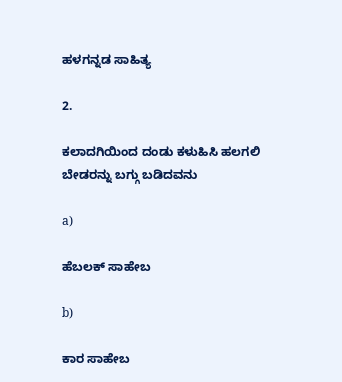ಹಳಗನ್ನಡ ಸಾಹಿತ್ಯ

2.

ಕಲಾದಗಿಯಿಂದ ದಂಡು ಕಳುಹಿಸಿ ಹಲಗಲಿ ಬೇಡರನ್ನು ಬಗ್ಗು ಬಡಿದವನು

a)

ಹೆಬಲಕ್ ಸಾಹೇಬ

b)

ಕಾರ ಸಾಹೇಬ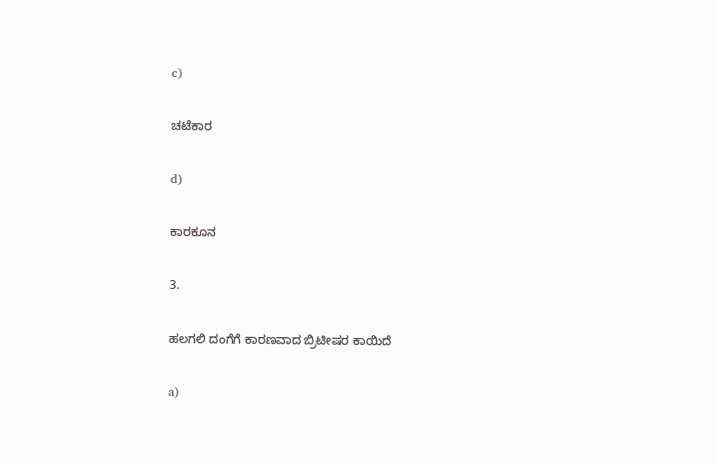c)

ಚಟೆಕಾರ

d)

ಕಾರಕೂನ

3.

ಹಲಗಲಿ ದಂಗೆಗೆ ಕಾರಣವಾದ ಬ್ರಿಟೀಷರ ಕಾಯಿದೆ

a)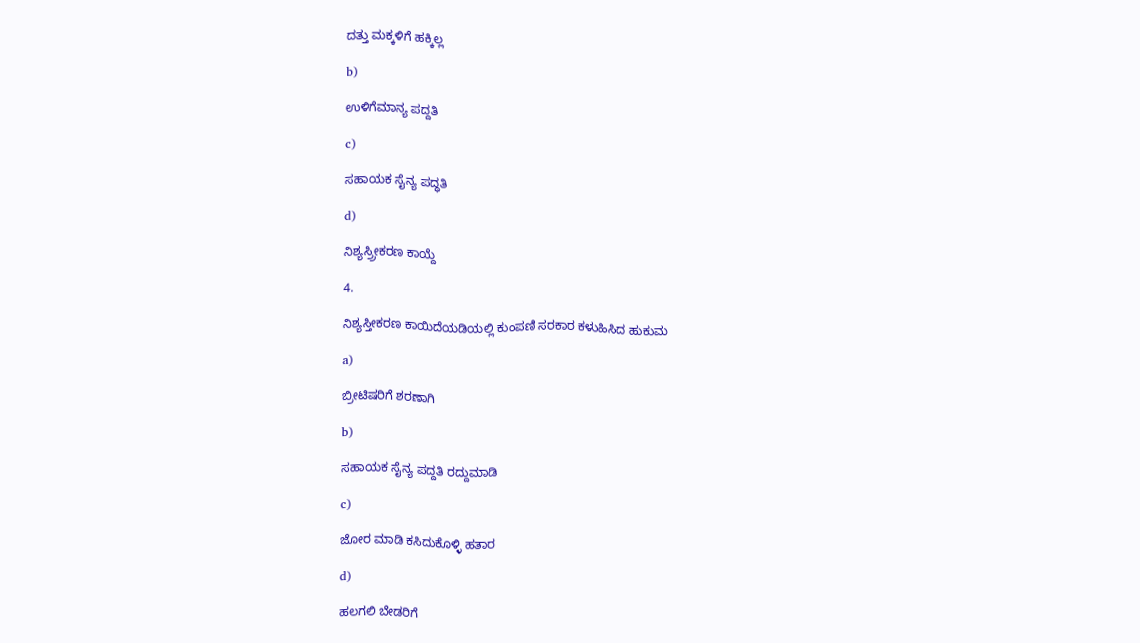ದತ್ತು ಮಕ್ಕಳಿಗೆ ಹಕ್ಕಿಲ್ಲ

b)

ಉಳಿಗೆಮಾನ್ಯ ಪದ್ದತಿ

c)

ಸಹಾಯಕ ಸೈನ್ಯ ಪದ್ಧತಿ

d)

ನಿಶ್ಯಸ್ರ್ರೀಕರಣ ಕಾಯ್ದೆ

4.

ನಿಶ್ಯಸ್ತೀಕರಣ ಕಾಯಿದೆಯಡಿಯಲ್ಲಿ ಕುಂಪಣಿ ಸರಕಾರ ಕಳುಹಿಸಿದ ಹುಕುಮ

a)

ಬ್ರೀಟಿಷರಿಗೆ ಶರಣಾಗಿ

b)

ಸಹಾಯಕ ಸೈನ್ಯ ಪದ್ದತಿ ರದ್ದುಮಾಡಿ

c)

ಜೋರ ಮಾಡಿ ಕಸಿದುಕೊಳ್ಳಿ ಹತಾರ

d)

ಹಲಗಲಿ ಬೇಡರಿಗೆ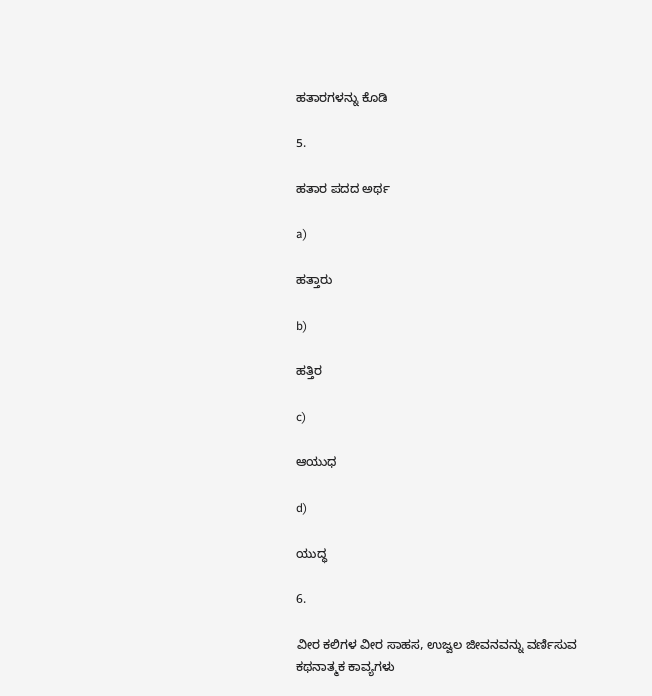ಹತಾರಗಳನ್ನು ಕೊಡಿ

5.

ಹತಾರ ಪದದ ಅರ್ಥ

a)

ಹತ್ತಾರು

b)

ಹತ್ತಿರ

c)

ಆಯುಧ

d)

ಯುದ್ಧ

6.

ವೀರ ಕಲಿಗಳ ವೀರ ಸಾಹಸ, ಉಜ್ವಲ ಜೀವನವನ್ನು ವರ್ಣಿಸುವ ಕಥನಾತ್ಮಕ ಕಾವ್ಯಗಳು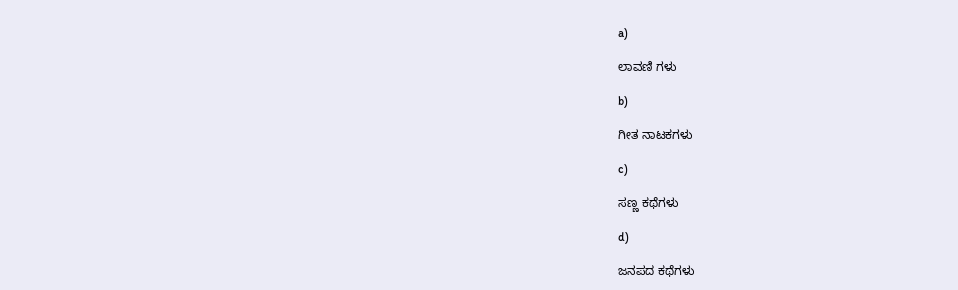a)

ಲಾವಣಿ ಗಳು

b)

ಗೀತ ನಾಟಕಗಳು

c)

ಸಣ್ಣ ಕಥೆಗಳು

d)

ಜನಪದ ಕಥೆಗಳು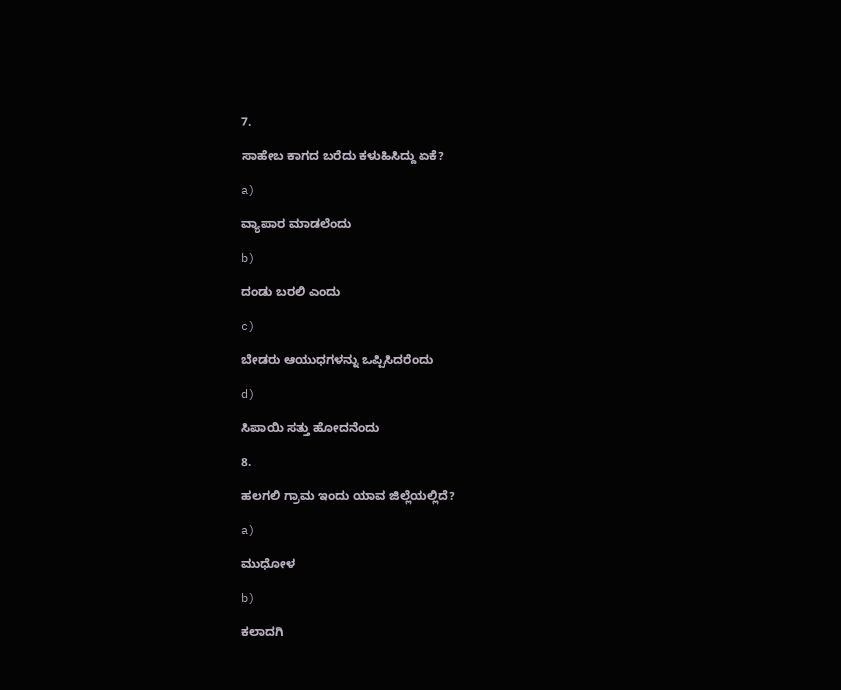7.

ಸಾಹೇಬ ಕಾಗದ ಬರೆದು ಕಳುಹಿಸಿದ್ದು ಏಕೆ?

a)

ವ್ಯಾಪಾರ ಮಾಡಲೆಂದು

b)

ದಂಡು ಬರಲಿ ಎಂದು

c)

ಬೇಡರು ಆಯುಧಗಳನ್ನು ಒಪ್ಪಿಸಿದರೆಂದು

d)

ಸಿಪಾಯಿ ಸತ್ತು ಹೋದನೆಂದು

8.

ಹಲಗಲಿ ಗ್ರಾಮ ಇಂದು ಯಾವ ಜಿಲ್ಲೆಯಲ್ಲಿದೆ?

a)

ಮುಧೋಳ

b)

ಕಲಾದಗಿ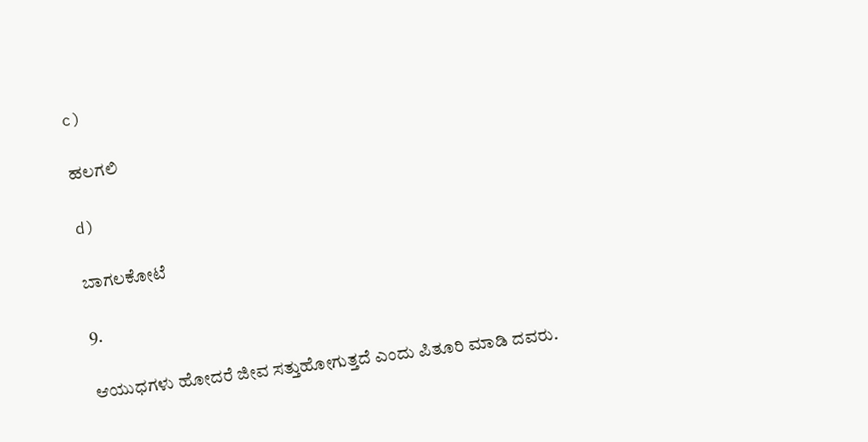c)

ಹಲಗಲಿ

d)

ಬಾಗಲಕೋಟೆ

9.

ಆಯುಧಗಳು ಹೋದರೆ ಜೀವ ಸತ್ತುಹೋಗುತ್ತದೆ ಎಂದು ಪಿತೂರಿ ಮಾಡಿ ದವರು.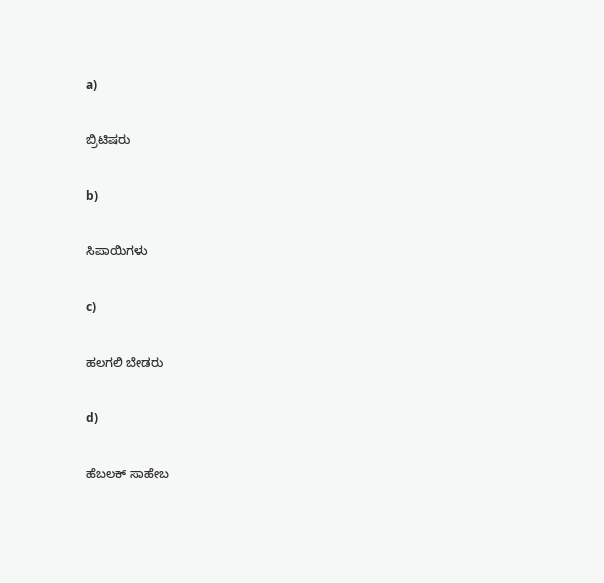a)

ಬ್ರಿಟಿಷರು

b)

ಸಿಪಾಯಿಗಳು

c)

ಹಲಗಲಿ ಬೇಡರು

d)

ಹೆಬಲಕ್ ಸಾಹೇಬ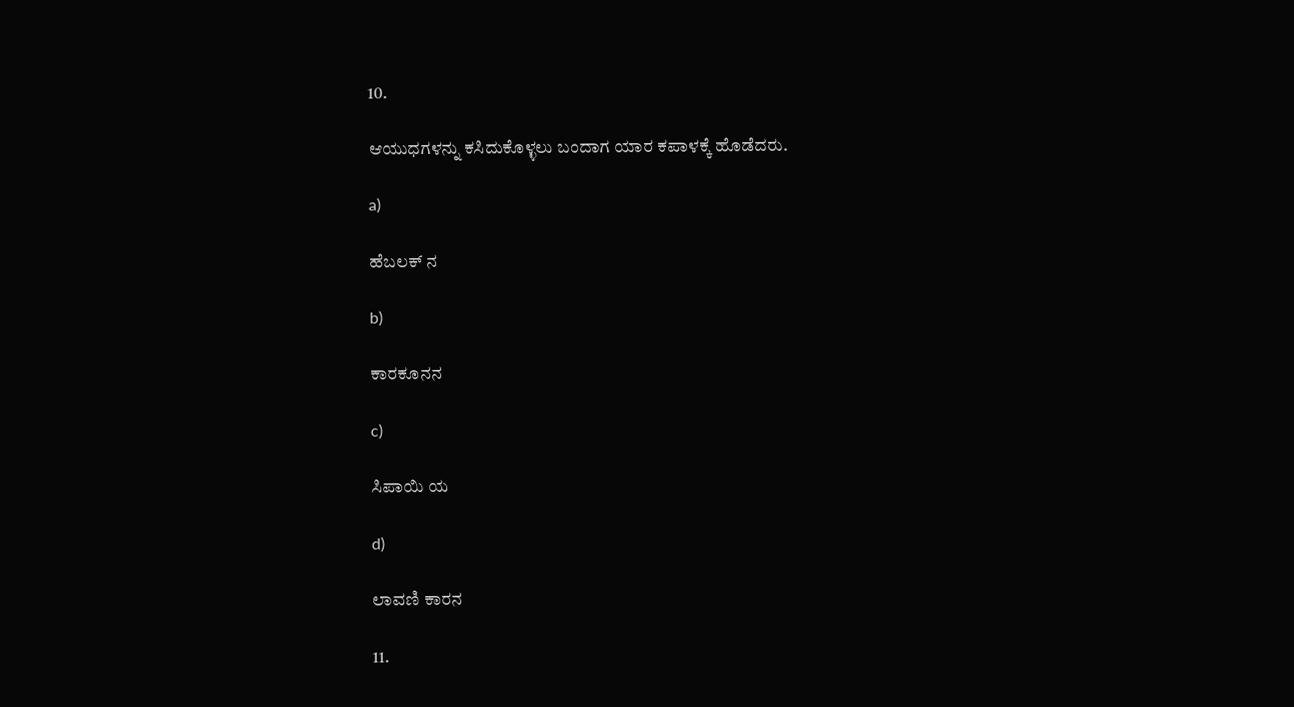10.

ಆಯುಧಗಳನ್ನು ಕಸಿದುಕೊಳ್ಳಲು ಬಂದಾಗ ಯಾರ ಕಪಾಳಕ್ಕೆ ಹೊಡೆದರು.

a)

ಹೆಬಲಕ್ ನ

b)

ಕಾರಕೂನನ

c)

ಸಿಪಾಯಿ ಯ

d)

ಲಾವಣಿ ಕಾರನ

11.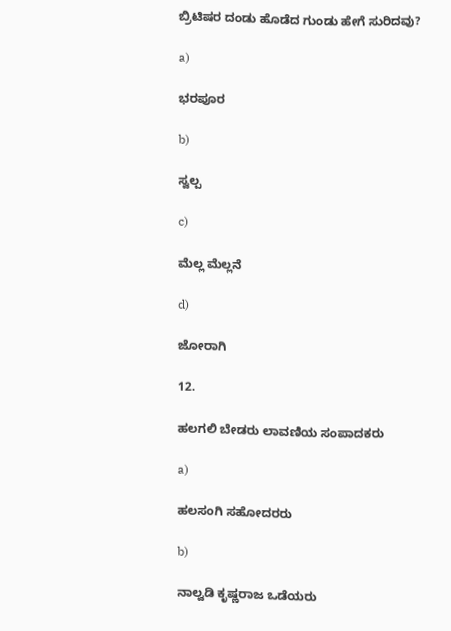ಬ್ರಿಟಿಷರ ದಂಡು ಹೊಡೆದ ಗುಂಡು ಹೇಗೆ ಸುರಿದವು?

a)

ಭರಪೂರ

b)

ಸ್ವಲ್ಪ

c)

ಮೆಲ್ಲ ಮೆಲ್ಲನೆ

d)

ಜೋರಾಗಿ

12.

ಹಲಗಲಿ ಬೇಡರು ಲಾವಣಿಯ ಸಂಪಾದಕರು

a)

ಹಲಸಂಗಿ ಸಹೋದರರು

b)

ನಾಲ್ವಡಿ ಕೃಷ್ಣರಾಜ ಒಡೆಯರು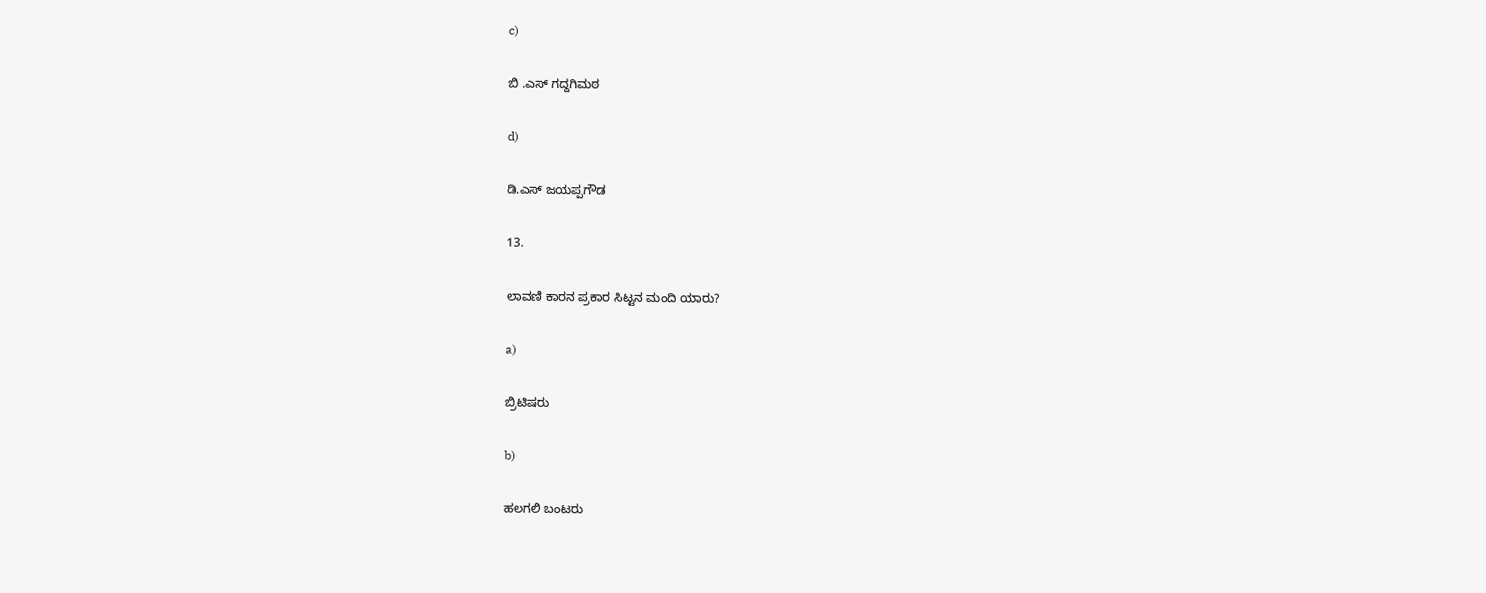c)

ಬಿ .ಎಸ್ ಗದ್ದಗಿಮಠ

d)

ಡಿ.ಎಸ್ ಜಯಪ್ಪಗೌಡ

13.

ಲಾವಣಿ ಕಾರನ ಪ್ರಕಾರ ಸಿಟ್ಟನ ಮಂದಿ ಯಾರು?

a)

ಬ್ರಿಟಿಷರು

b)

ಹಲಗಲಿ ಬಂಟರು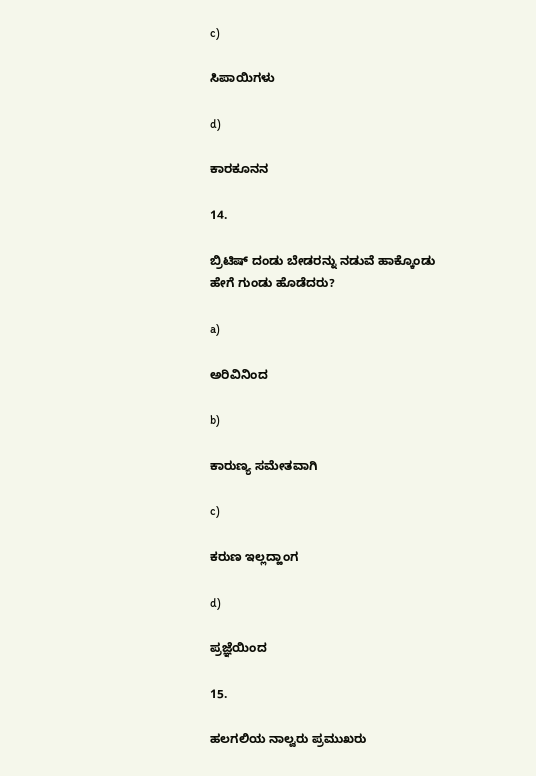c)

ಸಿಪಾಯಿಗಳು

d)

ಕಾರಕೂನನ

14.

ಬ್ರಿಟಿಷ್ ದಂಡು ಬೇಡರನ್ನು ನಡುವೆ ಹಾಕ್ಕೊಂಡು ಹೇಗೆ ಗುಂಡು ಹೊಡೆದರು?

a)

ಅರಿವಿನಿಂದ

b)

ಕಾರುಣ್ಯ ಸಮೇತವಾಗಿ

c)

ಕರುಣ ಇಲ್ಲದ್ಹಾಂಗ

d)

ಪ್ರಜ್ಞೆಯಿಂದ

15.

ಹಲಗಲಿಯ ನಾಲ್ವರು ಪ್ರಮುಖರು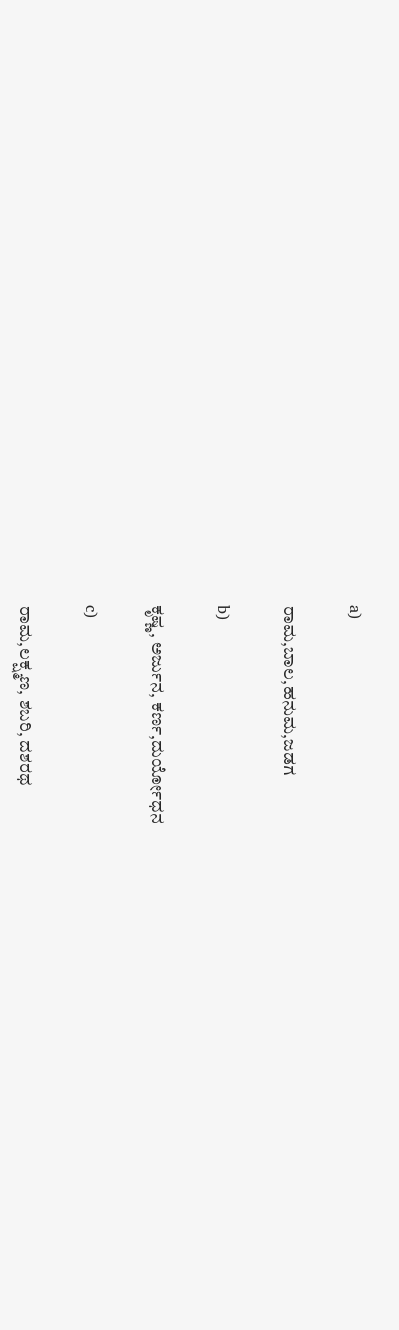a)

ರಾಮ,ಬಾಲ,ಹನುಮ,ಜಡಗ

b)

ಕೃಷ್ಣ, ಅರ್ಜುನ, ಕರ್ಣ,ದುರ್ಯೋಧನ

c)

ರಾಮ,ಲಕ್ಷ್ಮಣ, ಶಬರಿ, ದಶರಥ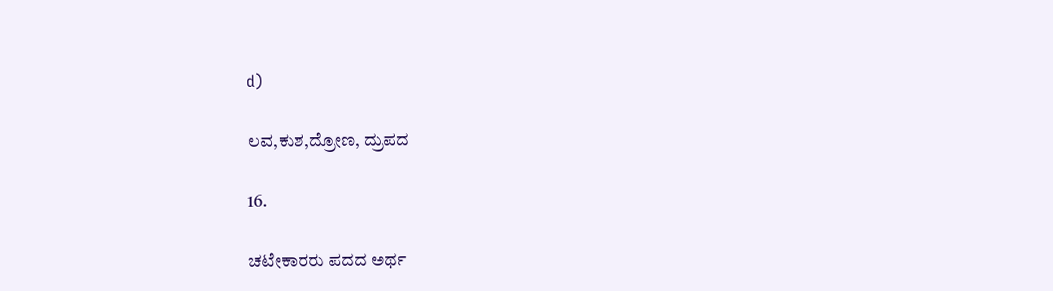d)

ಲವ,ಕುಶ,ದ್ರೋಣ, ದ್ರುಪದ

16.

ಚಟೇಕಾರರು ಪದದ ಅರ್ಥ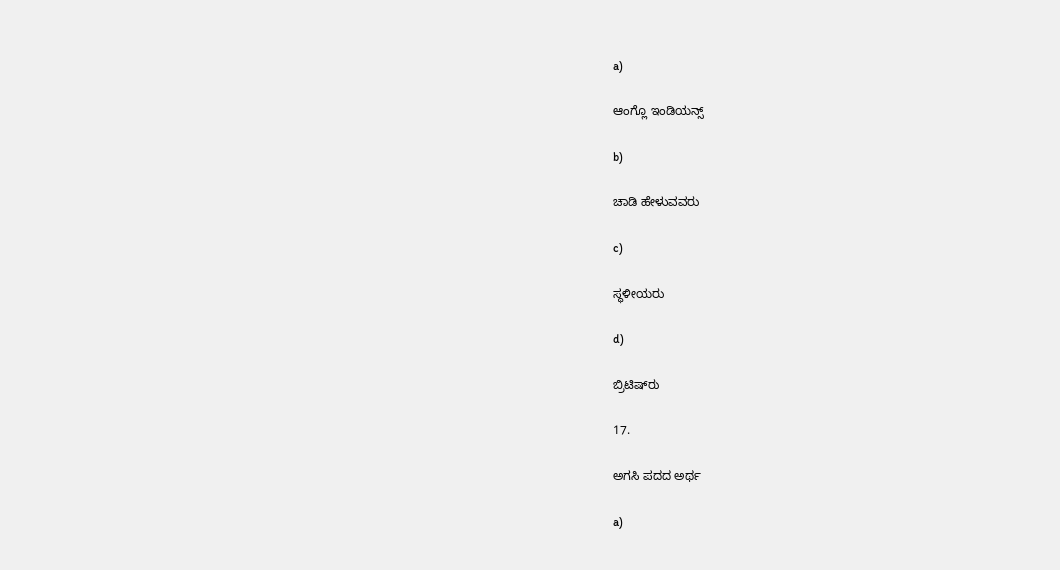a)

ಆಂಗ್ಲೊ ಇಂಡಿಯನ್ಸ್

b)

ಚಾಡಿ ಹೇಳುವವರು

c)

ಸ್ಥಳೀಯರು

d)

ಬ್ರಿಟಿಷ್‌ರು

17.

ಅಗಸಿ ಪದದ ಅರ್ಥ

a)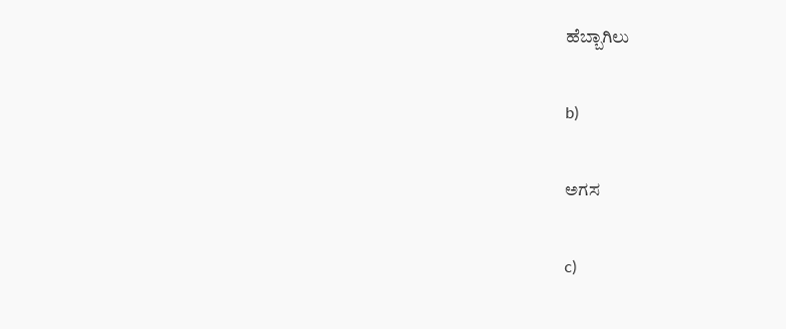ಹೆಬ್ಬಾಗಿಲು

b)

ಅಗಸ

c)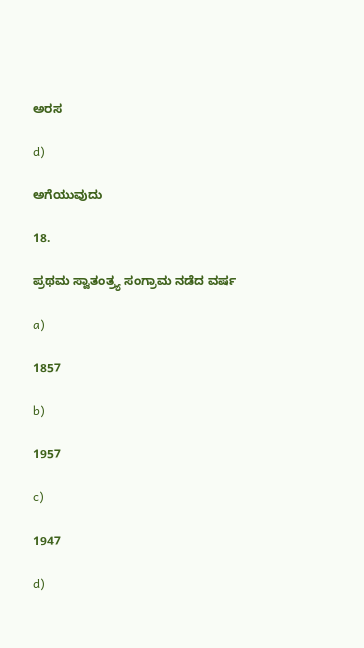ಅರಸ

d)

ಅಗೆಯುವುದು

18.

ಪ್ರಥಮ ಸ್ವಾತಂತ್ರ್ಯ ಸಂಗ್ರಾಮ ನಡೆದ ವರ್ಷ

a)

1857

b)

1957

c)

1947

d)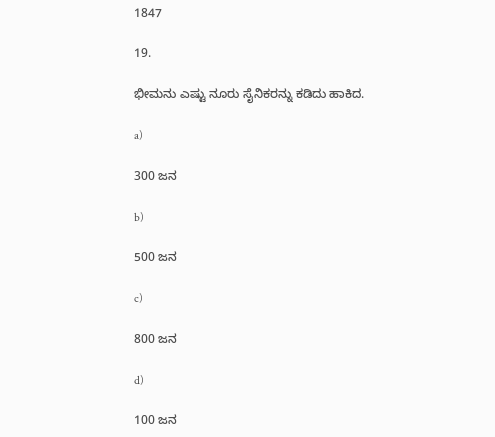1847

19.

ಭೀಮನು ಎಷ್ಟು ನೂರು ಸೈನಿಕರನ್ನು ಕಡಿದು ಹಾಕಿದ.

a)

300 ಜನ

b)

500 ಜನ

c)

800 ಜನ

d)

100 ಜನ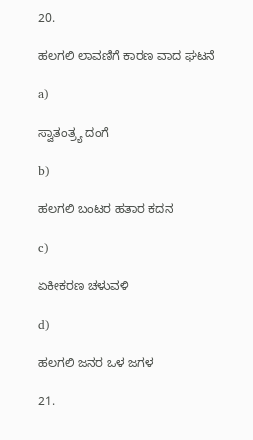20.

ಹಲಗಲಿ ಲಾವಣಿಗೆ ಕಾರಣ ವಾದ ಘಟನೆ

a)

ಸ್ವಾತಂತ್ರ್ಯ ದಂಗೆ

b)

ಹಲಗಲಿ ಬಂಟರ ಹತಾರ ಕದನ

c)

ಏಕೀಕರಣ ಚಳುವಳಿ

d)

ಹಲಗಲಿ ಜನರ ಒಳ ಜಗಳ

21.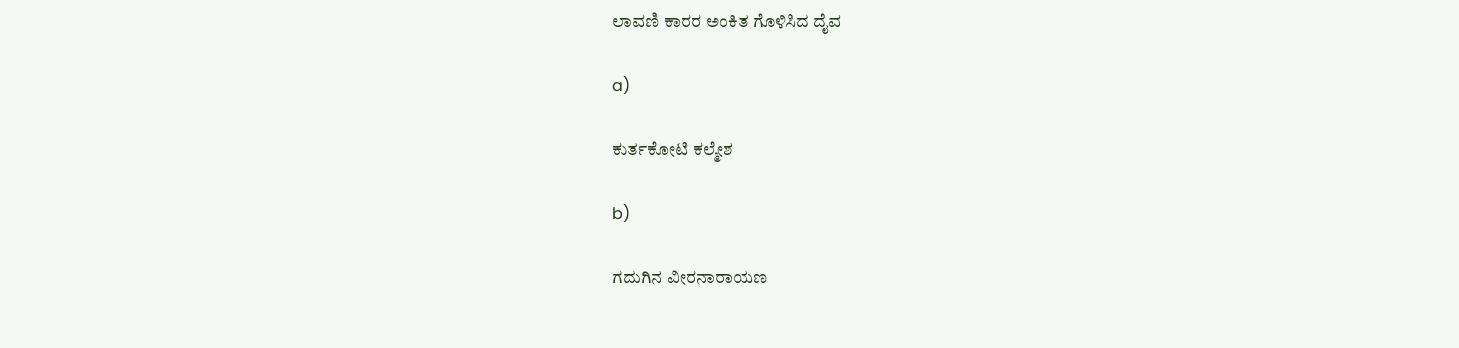ಲಾವಣಿ ಕಾರರ ಅಂಕಿತ ಗೊಳಿಸಿದ ದೈವ

a)

ಕುರ್ತಕೋಟಿ ಕಲ್ಮೇಶ

b)

ಗದುಗಿನ ವೀರನಾರಾಯಣ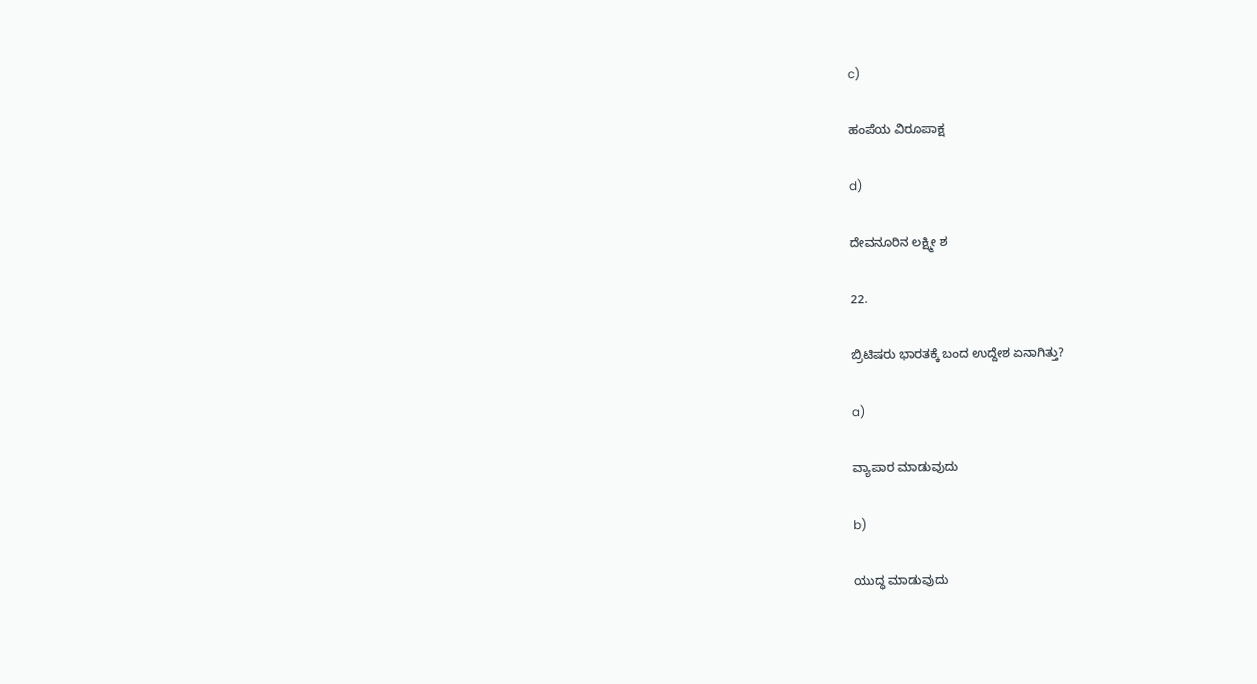c)

ಹಂಪೆಯ ವಿರೂಪಾಕ್ಷ

d)

ದೇವನೂರಿನ ಲಕ್ಷ್ಮೀ ಶ

22.

ಬ್ರಿಟಿಷರು ಭಾರತಕ್ಕೆ ಬಂದ ಉದ್ದೇಶ ಏನಾಗಿತ್ತು?

a)

ವ್ಯಾಪಾರ ಮಾಡುವುದು

b)

ಯುದ್ಧ ಮಾಡುವುದು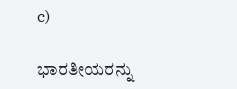c)

ಭಾರತೀಯರನ್ನು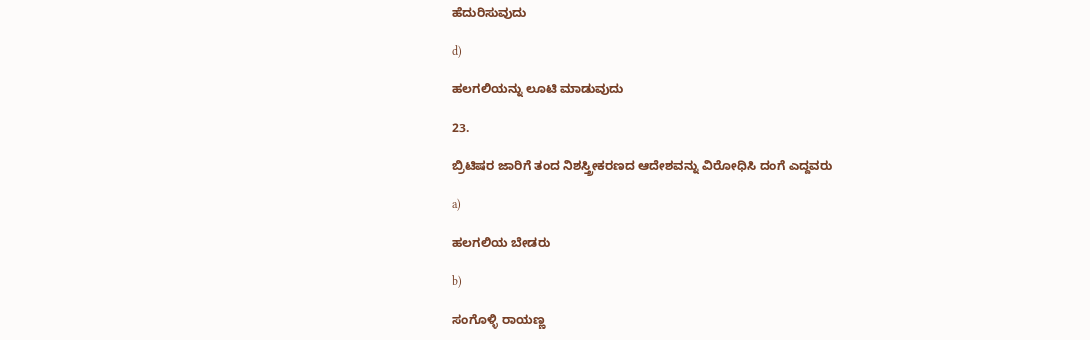ಹೆದುರಿಸುವುದು

d)

ಹಲಗಲಿಯನ್ನು ಲೂಟಿ ಮಾಡುವುದು

23.

ಬ್ರಿಟಿಷರ ಜಾರಿಗೆ ತಂದ ನಿಶಸ್ತ್ರೀಕರಣದ ಆದೇಶವನ್ನು ವಿರೋಧಿಸಿ ದಂಗೆ ಎದ್ದವರು

a)

ಹಲಗಲಿಯ ಬೇಡರು

b)

ಸಂಗೊಳ್ಳಿ ರಾಯಣ್ಣ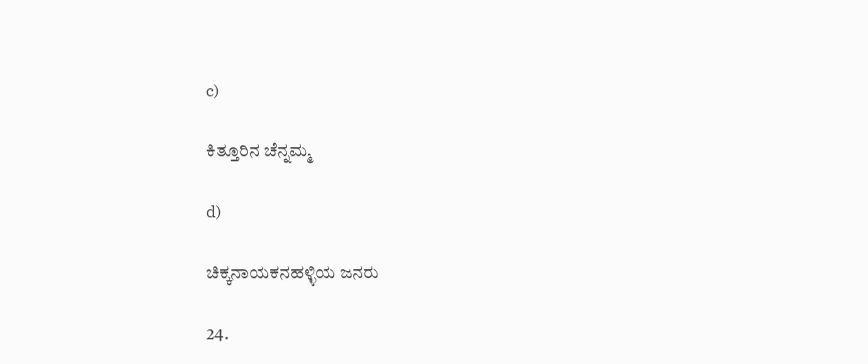c)

ಕಿತ್ತೂರಿನ ಚೆನ್ನಮ್ಮ

d)

ಚಿಕ್ಕನಾಯಕನಹಳ್ಳಿಯ ಜನರು

24.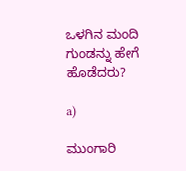ಒಳಗಿನ ಮಂದಿ ಗುಂಡನ್ನು ಹೇಗೆ ಹೊಡೆದರು?

a)

ಮುಂಗಾರಿ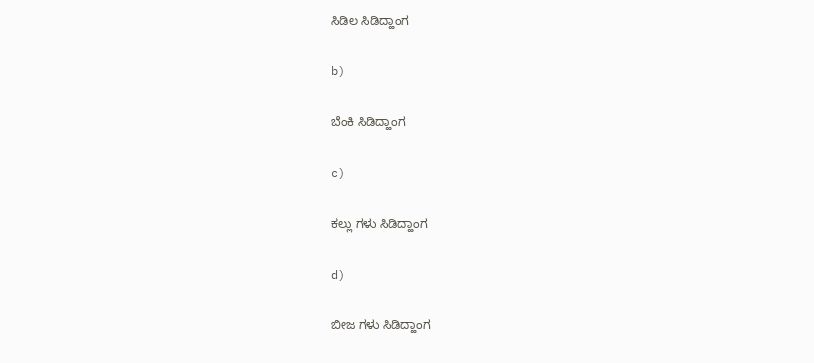ಸಿಡಿಲ ಸಿಡಿದ್ಹಾಂಗ

b)

ಬೆಂಕಿ ಸಿಡಿದ್ಹಾಂಗ

c)

ಕಲ್ಲು ಗಳು ಸಿಡಿದ್ಹಾಂಗ

d)

ಬೀಜ ಗಳು ಸಿಡಿದ್ಹಾಂಗ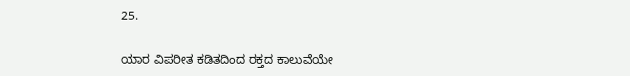25.

ಯಾರ ವಿಪರೀತ ಕಡಿತದಿಂದ ರಕ್ತದ ಕಾಲುವೆಯೇ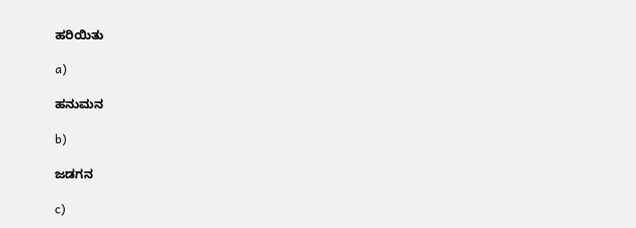ಹರಿಯಿತು

a)

ಹನುಮನ

b)

ಜಡಗನ

c)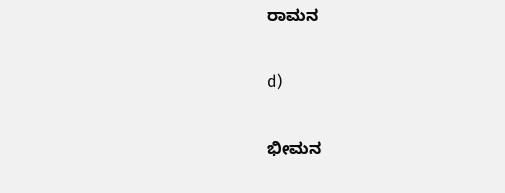ರಾಮನ

d)

ಭೀಮನ